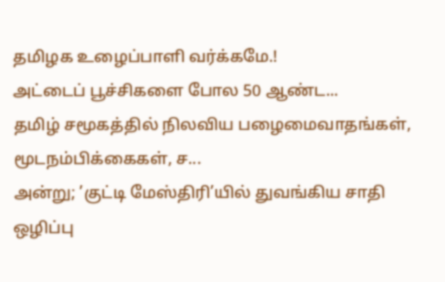தமிழக உழைப்பாளி வர்க்கமே.!
அட்டைப் பூச்சிகளை போல 50 ஆண்ட...
தமிழ் சமூகத்தில் நிலவிய பழைமைவாதங்கள், மூடநம்பிக்கைகள், ச...
அன்று; ’குட்டி மேஸ்திரி’யில் துவங்கிய சாதி ஒழிப்பு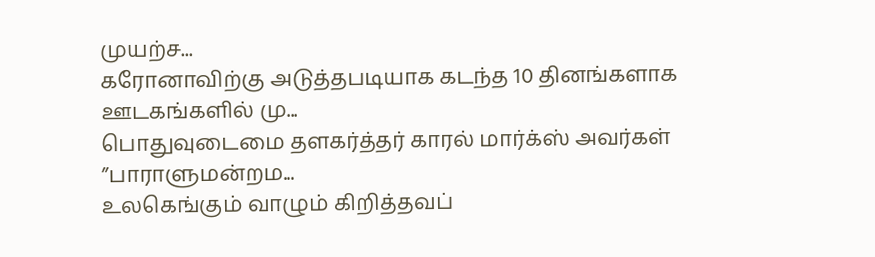முயற்ச...
கரோனாவிற்கு அடுத்தபடியாக கடந்த 10 தினங்களாக ஊடகங்களில் மு...
பொதுவுடைமை தளகர்த்தர் காரல் மார்க்ஸ் அவர்கள் ”பாராளுமன்றம...
உலகெங்கும் வாழும் கிறித்தவப்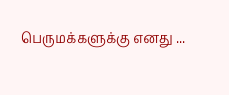பெருமக்களுக்கு எனது ...